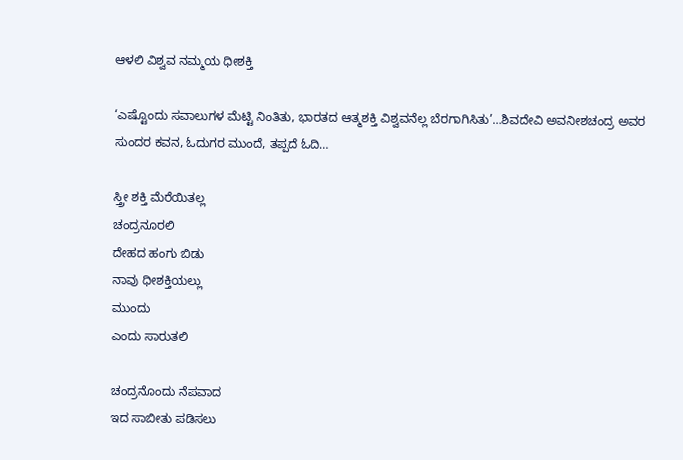ಆಳಲಿ ವಿಶ್ವವ ನಮ್ಮಯ ಧೀಶಕ್ತಿ

‘ಎಷ್ಟೊಂದು ಸವಾಲುಗಳ ಮೆಟ್ಟಿ ನಿಂತಿತು, ಭಾರತದ ಆತ್ಮಶಕ್ತಿ ವಿಶ್ವವನೆಲ್ಲ ಬೆರಗಾಗಿಸಿತು’…ಶಿವದೇವಿ ಅವನೀಶಚಂದ್ರ ಅವರ ಸುಂದರ ಕವನ, ಓದುಗರ ಮುಂದೆ, ತಪ್ಪದೆ ಓದಿ…

ಸ್ತ್ರೀ ಶಕ್ತಿ ಮೆರೆಯಿತಲ್ಲ
ಚಂದ್ರನೂರಲಿ
ದೇಹದ ಹಂಗು ಬಿಡು
ನಾವು ಧೀಶಕ್ತಿಯಲ್ಲು
ಮುಂದು
ಎಂದು ಸಾರುತಲಿ

ಚಂದ್ರನೊಂದು ನೆಪವಾದ
ಇದ ಸಾಬೀತು ಪಡಿಸಲು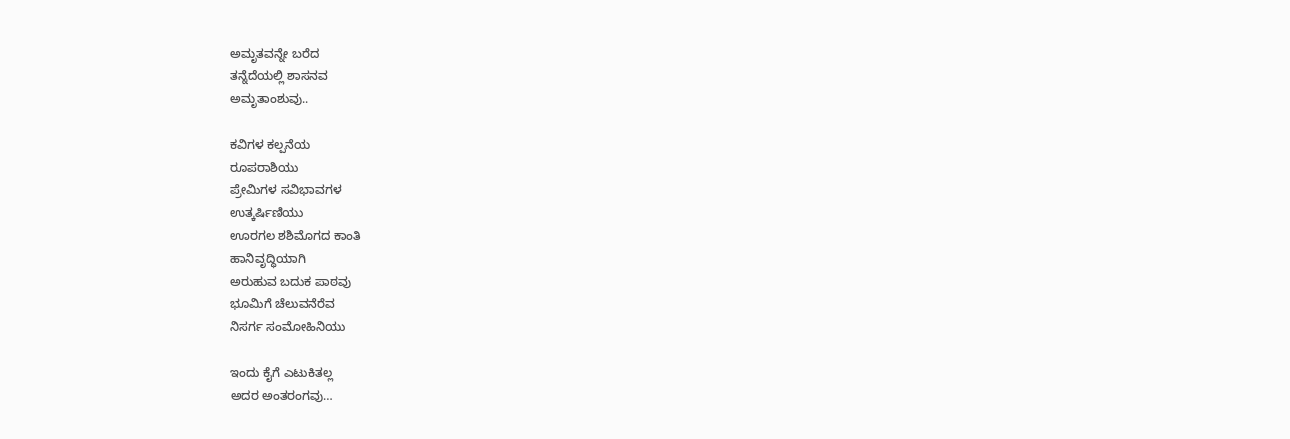ಅಮೃತವನ್ನೇ ಬರೆದ
ತನ್ನೆದೆಯಲ್ಲಿ ಶಾಸನವ
ಅಮೃತಾಂಶುವು..

ಕವಿಗಳ ಕಲ್ಪನೆಯ
ರೂಪರಾಶಿಯು
ಪ್ರೇಮಿಗಳ ಸವಿಭಾವಗಳ
ಉತ್ಕರ್ಷಿಣಿಯು
ಊರಗಲ ಶಶಿಮೊಗದ ಕಾಂತಿ
ಹಾನಿವೃದ್ಧಿಯಾಗಿ
ಅರುಹುವ ಬದುಕ ಪಾಠವು
ಭೂಮಿಗೆ ಚೆಲುವನೆರೆವ
ನಿಸರ್ಗ ಸಂಮೋಹಿನಿಯು

ಇಂದು ಕೈಗೆ ಎಟುಕಿತಲ್ಲ
ಅದರ ಅಂತರಂಗವು…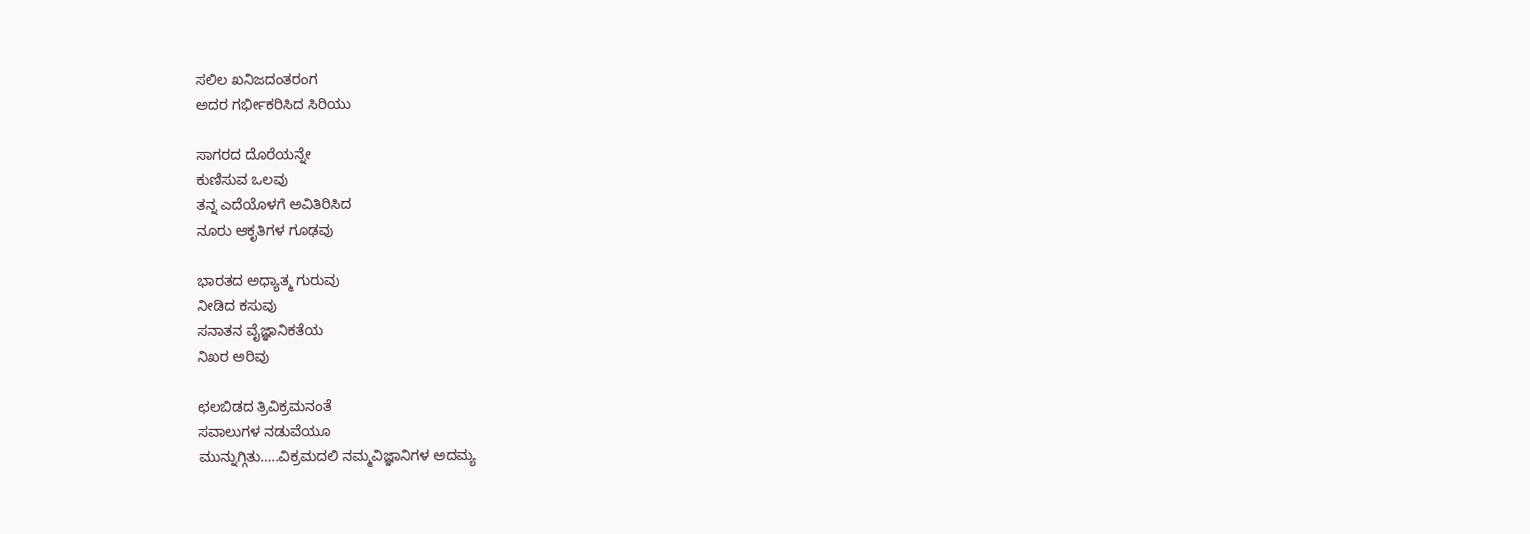ಸಲಿಲ ಖನಿಜದಂತರಂಗ
ಅದರ ಗರ್ಭೀಕರಿಸಿದ ಸಿರಿಯು

ಸಾಗರದ ದೊರೆಯನ್ನೇ
ಕುಣಿಸುವ ಒಲವು
ತನ್ನ ಎದೆಯೊಳಗೆ ಅವಿತಿರಿಸಿದ
ನೂರು ಆಕೃತಿಗಳ ಗೂಢವು

ಭಾರತದ ಅಧ್ಯಾತ್ಮ ಗುರುವು
ನೀಡಿದ ಕಸುವು
ಸನಾತನ ವೈಜ್ಞಾನಿಕತೆಯ
ನಿಖರ ಅರಿವು

ಛಲಬಿಡದ ತ್ರಿವಿಕ್ರಮನಂತೆ
ಸವಾಲುಗಳ ನಡುವೆಯೂ
ಮುನ್ನುಗ್ಗಿತು…..ವಿಕ್ರಮದಲಿ ನಮ್ಮವಿಜ್ಞಾನಿಗಳ ಅದಮ್ಯ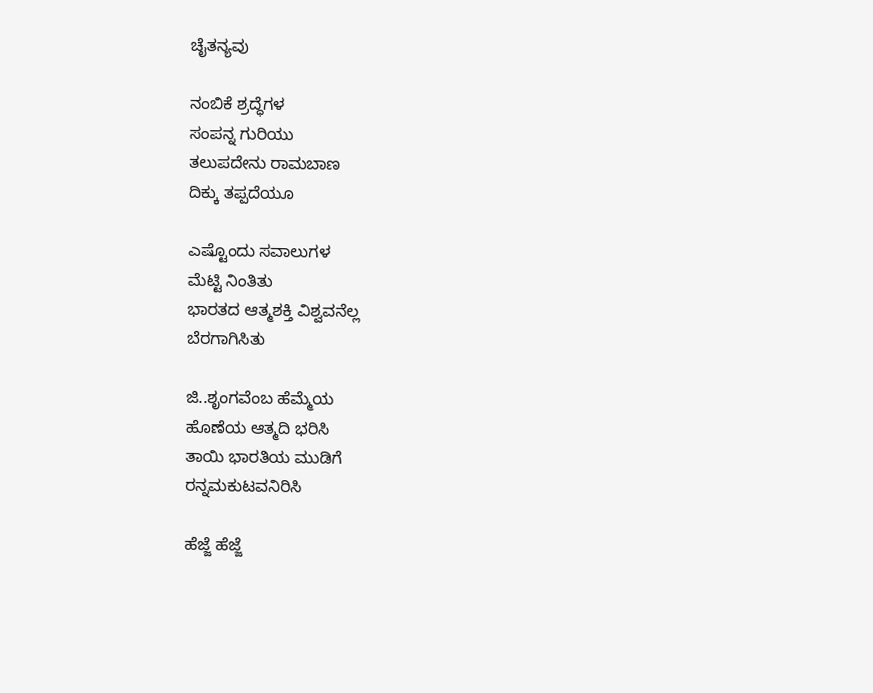ಚೈತನ್ಯವು

ನಂಬಿಕೆ ಶ್ರದ್ಧೆಗಳ
ಸಂಪನ್ನ ಗುರಿಯು
ತಲುಪದೇನು ರಾಮಬಾಣ
ದಿಕ್ಕು ತಪ್ಪದೆಯೂ

ಎಷ್ಟೊಂದು ಸವಾಲುಗಳ
ಮೆಟ್ಟಿ ನಿಂತಿತು
ಭಾರತದ ಆತ್ಮಶಕ್ತಿ ವಿಶ್ವವನೆಲ್ಲ
ಬೆರಗಾಗಿಸಿತು

ಜಿ..ಶೃಂಗವೆಂಬ ಹೆಮ್ಮೆಯ
ಹೊಣೆಯ ಆತ್ಮದಿ ಭರಿಸಿ
ತಾಯಿ ಭಾರತಿಯ ಮುಡಿಗೆ
ರನ್ನಮಕುಟವನಿರಿಸಿ

ಹೆಜ್ಜೆ ಹೆಜ್ಜೆ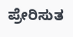ಪ್ರೇರಿಸುತ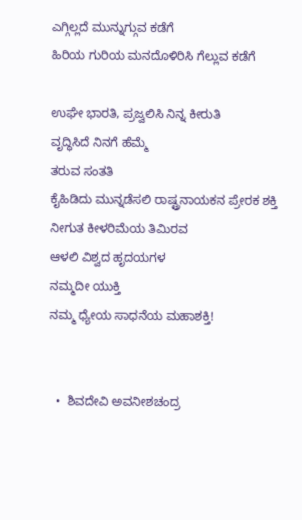ಎಗ್ಗಿಲ್ಲದೆ ಮುನ್ನುಗ್ಗುವ ಕಡೆಗೆ
ಹಿರಿಯ ಗುರಿಯ ಮನದೊಳಿರಿಸಿ ಗೆಲ್ಲುವ ಕಡೆಗೆ

ಉಘೇ ಭಾರತಿ, ಪ್ರಜ್ವಲಿಸಿ ನಿನ್ನ ಕೀರುತಿ
ವೃದ್ಧಿಸಿದೆ ನಿನಗೆ ಹೆಮ್ಮೆ
ತರುವ ಸಂತತಿ
ಕೈಹಿಡಿದು ಮುನ್ನಡೆಸಲಿ ರಾಷ್ಟ್ರನಾಯಕನ ಪ್ರೇರಕ‌ ಶಕ್ತಿ
ನೀಗುತ ಕೀಳರಿಮೆಯ ತಿಮಿರವ
ಆಳಲಿ ವಿಶ್ವದ ಹೃದಯಗಳ
ನಮ್ಮದೀ ಯುಕ್ತಿ
ನಮ್ಮ ಧ್ಯೇಯ ಸಾಧನೆಯ ಮಹಾಶಕ್ತಿ!


  •  ಶಿವದೇವಿ ಅವನೀಶಚಂದ್ರ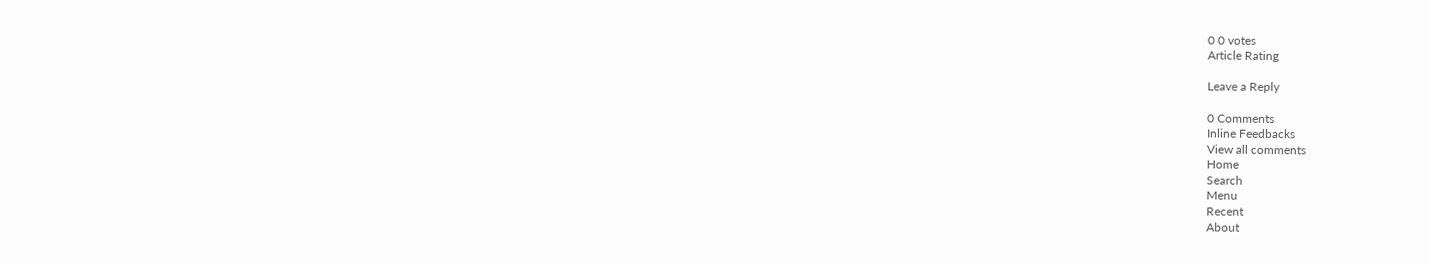0 0 votes
Article Rating

Leave a Reply

0 Comments
Inline Feedbacks
View all comments
Home
Search
Menu
Recent
About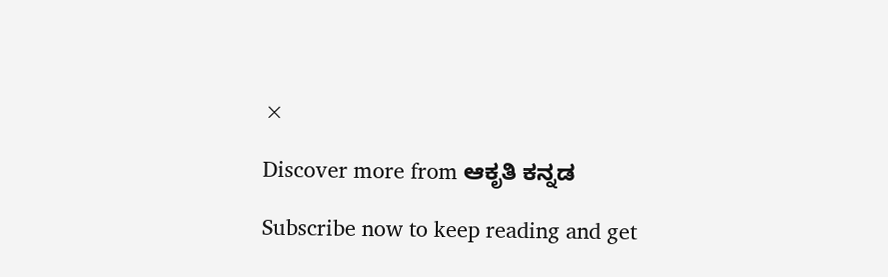×

Discover more from ಆಕೃತಿ ಕನ್ನಡ

Subscribe now to keep reading and get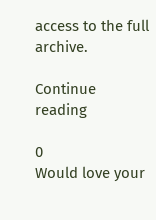access to the full archive.

Continue reading

0
Would love your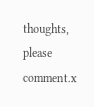thoughts, please comment.x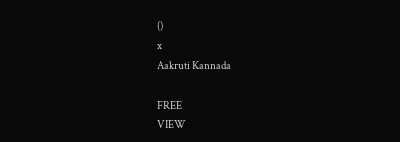()
x
Aakruti Kannada

FREE
VIEW